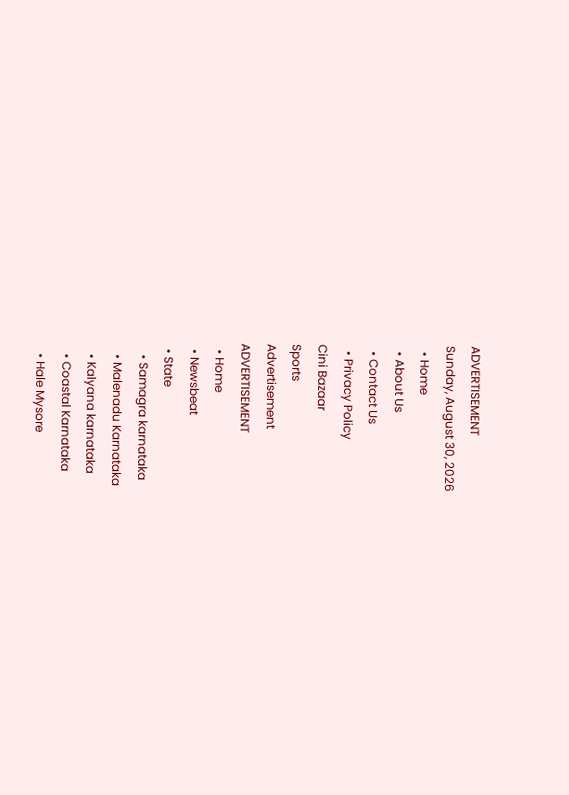ADVERTISEMENT
Sunday, August 30, 2026
  • Home
  • About Us
  • Contact Us
  • Privacy Policy
Cini Bazaar
Sports
Advertisement
ADVERTISEMENT
  • Home
  • Newsbeat
  • State
    • Samagra karnataka
    • Malenadu Karnataka
    • Kalyana karnataka
    • Coastal Karnataka
    • Hale Mysore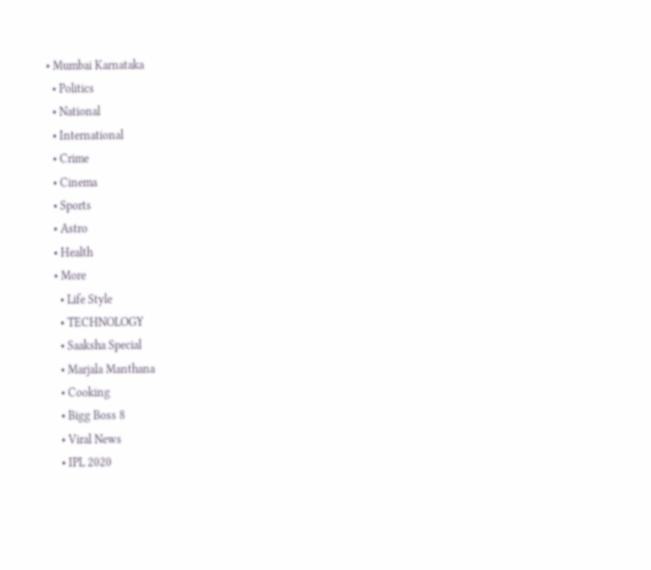• Mumbai Karnataka
  • Politics
  • National
  • International
  • Crime
  • Cinema
  • Sports
  • Astro
  • Health
  • More
    • Life Style
    • TECHNOLOGY
    • Saaksha Special
    • Marjala Manthana
    • Cooking
    • Bigg Boss 8
    • Viral News
    • IPL 2020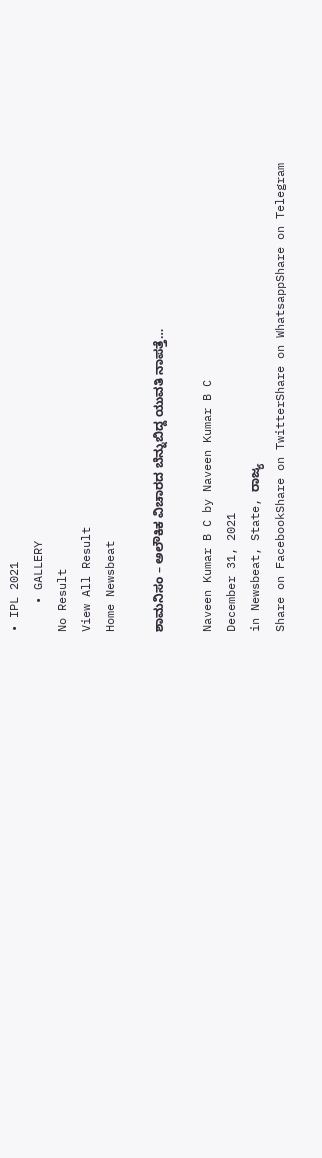• IPL 2021
    • GALLERY
No Result
View All Result
Home Newsbeat

ಶಾಮನಿಸಂ – ಅಲೌಕಿಕ ವಿಚಾರದ ಬೆನ್ನುಬಿದ್ದ ಯುವತಿ ನಾಪತ್ತೆ…

Naveen Kumar B C by Naveen Kumar B C
December 31, 2021
in Newsbeat, State, ರಾಜ್ಯ
Share on FacebookShare on TwitterShare on WhatsappShare on Telegram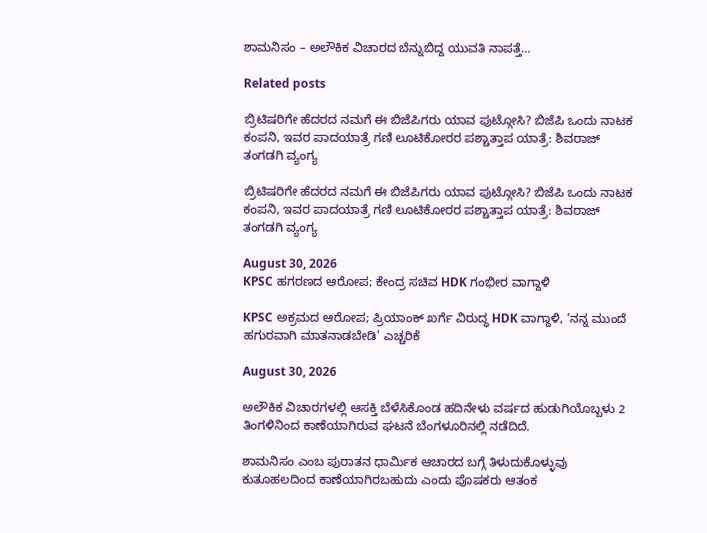ಶಾಮನಿಸಂ – ಅಲೌಕಿಕ ವಿಚಾರದ ಬೆನ್ನುಬಿದ್ದ ಯುವತಿ ನಾಪತ್ತೆ…

Related posts

ಬ್ರಿಟಿಷರಿಗೇ ಹೆದರದ ನಮಗೆ ಈ ಬಿಜೆಪಿಗರು ಯಾವ ಪುಟ್ಗೋಸಿ? ಬಿಜೆಪಿ ಒಂದು ನಾಟಕ ಕಂಪನಿ, ಇವರ ಪಾದಯಾತ್ರೆ ಗಣಿ ಲೂಟಿಕೋರರ ಪಶ್ಚಾತ್ತಾಪ ಯಾತ್ರೆ: ಶಿವರಾಜ್ ತಂಗಡಗಿ ವ್ಯಂಗ್ಯ

ಬ್ರಿಟಿಷರಿಗೇ ಹೆದರದ ನಮಗೆ ಈ ಬಿಜೆಪಿಗರು ಯಾವ ಪುಟ್ಗೋಸಿ? ಬಿಜೆಪಿ ಒಂದು ನಾಟಕ ಕಂಪನಿ, ಇವರ ಪಾದಯಾತ್ರೆ ಗಣಿ ಲೂಟಿಕೋರರ ಪಶ್ಚಾತ್ತಾಪ ಯಾತ್ರೆ: ಶಿವರಾಜ್ ತಂಗಡಗಿ ವ್ಯಂಗ್ಯ

August 30, 2026
KPSC ಹಗರಣದ ಆರೋಪ; ಕೇಂದ್ರ ಸಚಿವ HDK ಗಂಭೀರ ವಾಗ್ದಾಳಿ

KPSC ಅಕ್ರಮದ ಆರೋಪ; ಪ್ರಿಯಾಂಕ್ ಖರ್ಗೆ ವಿರುದ್ಧ HDK ವಾಗ್ದಾಳಿ, ‘ನನ್ನ ಮುಂದೆ ಹಗುರವಾಗಿ ಮಾತನಾಡಬೇಡಿ’ ಎಚ್ಚರಿಕೆ

August 30, 2026

ಅಲೌಕಿಕ ವಿಚಾರಗಳಲ್ಲಿ ಆಸಕ್ತಿ ಬೆಳೆಸಿಕೊಂಡ ಹದಿನೇಳು ವರ್ಷದ ಹುಡುಗಿಯೊಬ್ಬಳು 2 ತಿಂಗಳಿನಿಂದ ಕಾಣೆಯಾಗಿರುವ ಘಟನೆ ಬೆಂಗಳೂರಿನಲ್ಲಿ ನಡೆದಿದೆ.

ಶಾಮನಿಸಂ ಎಂಬ ಪುರಾತನ ಧಾರ್ಮಿಕ ಆಚಾರದ ಬಗ್ಗೆ ತಿಳುದುಕೊಳ್ಳುವು ಕುತೂಹಲದಿಂದ ಕಾಣೆಯಾಗಿರಬಹುದು ಎಂದು ಪೊಷಕರು ಆತಂಕ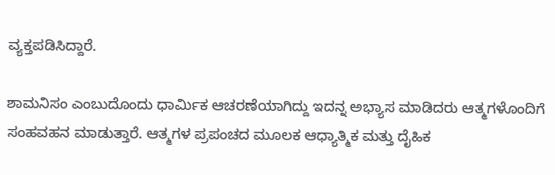ವ್ಯಕ್ತಪಡಿಸಿದ್ದಾರೆ.

ಶಾಮನಿಸಂ ಎಂಬುದೊಂದು ಧಾರ್ಮಿಕ ಆಚರಣೆಯಾಗಿದ್ದು ಇದನ್ನ ಅಭ್ಯಾಸ ಮಾಡಿದರು ಆತ್ಮಗಳೊಂದಿಗೆ ಸಂಹವಹನ ಮಾಡುತ್ತಾರೆ. ಆತ್ಮಗಳ ಪ್ರಪಂಚದ ಮೂಲಕ ಆಧ್ಯಾತ್ಮಿಕ ಮತ್ತು ದೈಹಿಕ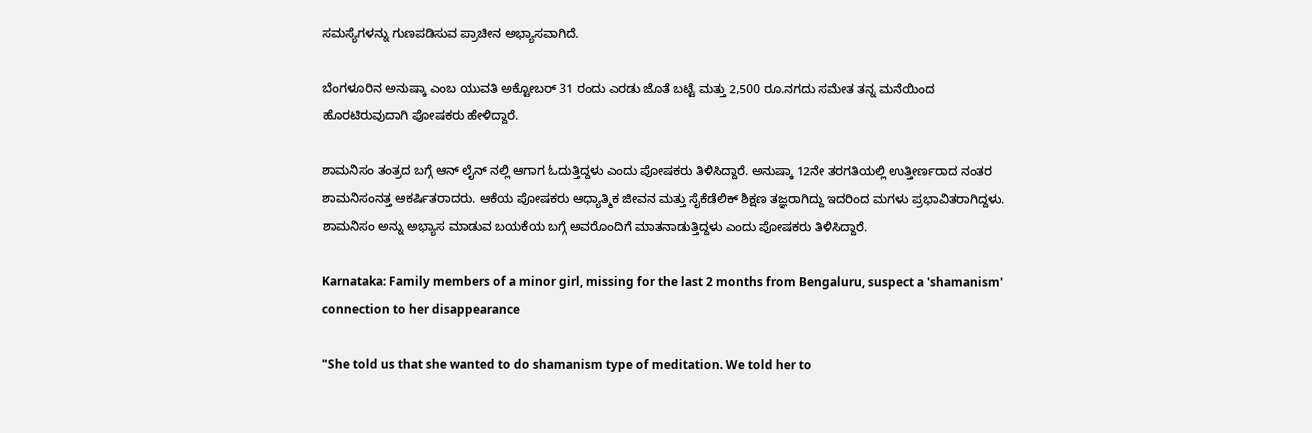ಸಮಸ್ಯೆಗಳನ್ನು ಗುಣಪಡಿಸುವ ಪ್ರಾಚೀನ ಅಭ್ಯಾಸವಾಗಿದೆ.

ಬೆಂಗಳೂರಿನ ಅನುಷ್ಕಾ ಎಂಬ ಯುವತಿ ಅಕ್ಟೋಬರ್ 31 ರಂದು ಎರಡು ಜೊತೆ ಬಟ್ಟೆ ಮತ್ತು 2,500 ರೂ.ನಗದು ಸಮೇತ ತನ್ನ ಮನೆಯಿಂದ ಹೊರಟಿರುವುದಾಗಿ ಪೋಷಕರು ಹೇಳಿದ್ದಾರೆ.

ಶಾಮನಿಸಂ ತಂತ್ರದ ಬಗ್ಗೆ ಆನ್ ಲೈನ್ ನಲ್ಲಿ ಆಗಾಗ ಓದುತ್ತಿದ್ದಳು ಎಂದು ಪೋಷಕರು ತಿಳಿಸಿದ್ದಾರೆ. ಅನುಷ್ಕಾ 12ನೇ ತರಗತಿಯಲ್ಲಿ ಉತ್ತೀರ್ಣರಾದ ನಂತರ ಶಾಮನಿಸಂನತ್ತ ಆಕರ್ಷಿತರಾದರು. ಆಕೆಯ ಪೋಷಕರು ಆಧ್ಯಾತ್ಮಿಕ ಜೀವನ ಮತ್ತು ಸೈಕೆಡೆಲಿಕ್ ಶಿಕ್ಷಣ ತಜ್ಞರಾಗಿದ್ದು ಇದರಿಂದ ಮಗಳು ಪ್ರಭಾವಿತರಾಗಿದ್ದಳು. ಶಾಮನಿಸಂ ಅನ್ನು ಅಭ್ಯಾಸ ಮಾಡುವ ಬಯಕೆಯ ಬಗ್ಗೆ ಅವರೊಂದಿಗೆ ಮಾತನಾಡುತ್ತಿದ್ದಳು ಎಂದು ಪೋಷಕರು ತಿಳಿಸಿದ್ದಾರೆ.

Karnataka: Family members of a minor girl, missing for the last 2 months from Bengaluru, suspect a 'shamanism' connection to her disappearance

"She told us that she wanted to do shamanism type of meditation. We told her to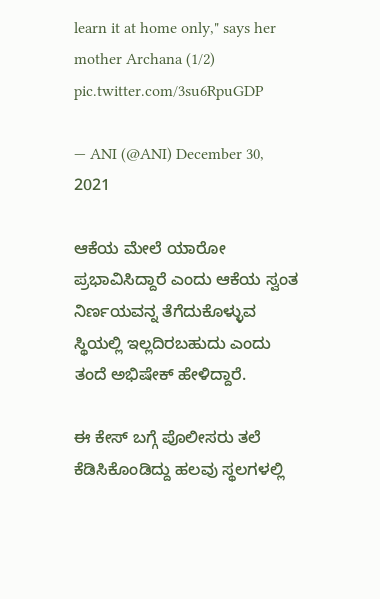learn it at home only," says her mother Archana (1/2) pic.twitter.com/3su6RpuGDP

— ANI (@ANI) December 30, 2021

ಆಕೆಯ ಮೇಲೆ ಯಾರೋ ಪ್ರಭಾವಿಸಿದ್ದಾರೆ ಎಂದು ಆಕೆಯ ಸ್ವಂತ ನಿರ್ಣಯವನ್ನ ತೆಗೆದುಕೊಳ್ಳುವ ಸ್ಥಿಯಲ್ಲಿ ಇಲ್ಲದಿರಬಹುದು ಎಂದು ತಂದೆ ಅಭಿಷೇಕ್ ಹೇಳಿದ್ದಾರೆ.

ಈ ಕೇಸ್ ಬಗ್ಗೆ ಪೊಲೀಸರು ತಲೆ ಕೆಡಿಸಿಕೊಂಡಿದ್ದು ಹಲವು ಸ್ಥಲಗಳಲ್ಲಿ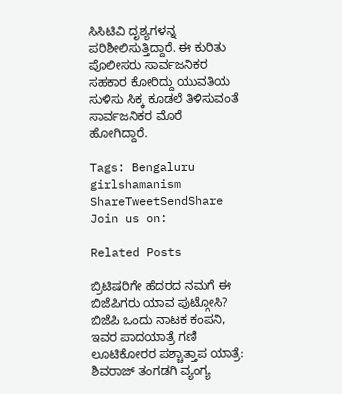ಸಿಸಿಟಿವಿ ದೃಶ್ಯಗಳನ್ನ ಪರಿಶೀಲಿಸುತ್ತಿದ್ದಾರೆ. ಈ ಕುರಿತು ಪೊಲೀಸರು ಸಾರ್ವಜನಿಕರ ಸಹಕಾರ ಕೋರಿದ್ದು ಯುವತಿಯ ಸುಳಿಸು ಸಿಕ್ಕ ಕೂಡಲೆ ತಿಳಿಸುವಂತೆ ಸಾರ್ವಜನಿಕರ ಮೊರೆ ಹೋಗಿದ್ದಾರೆ.

Tags: Bengaluru girlshamanism
ShareTweetSendShare
Join us on:

Related Posts

ಬ್ರಿಟಿಷರಿಗೇ ಹೆದರದ ನಮಗೆ ಈ ಬಿಜೆಪಿಗರು ಯಾವ ಪುಟ್ಗೋಸಿ? ಬಿಜೆಪಿ ಒಂದು ನಾಟಕ ಕಂಪನಿ, ಇವರ ಪಾದಯಾತ್ರೆ ಗಣಿ ಲೂಟಿಕೋರರ ಪಶ್ಚಾತ್ತಾಪ ಯಾತ್ರೆ: ಶಿವರಾಜ್ ತಂಗಡಗಿ ವ್ಯಂಗ್ಯ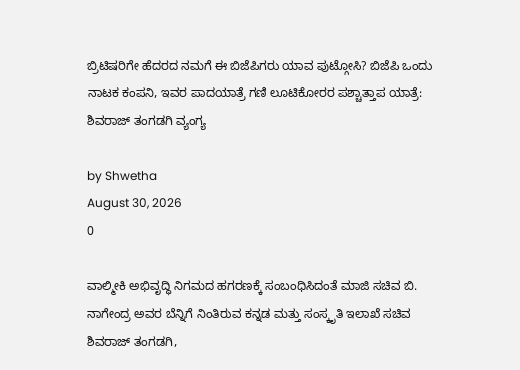ಬ್ರಿಟಿಷರಿಗೇ ಹೆದರದ ನಮಗೆ ಈ ಬಿಜೆಪಿಗರು ಯಾವ ಪುಟ್ಗೋಸಿ? ಬಿಜೆಪಿ ಒಂದು ನಾಟಕ ಕಂಪನಿ, ಇವರ ಪಾದಯಾತ್ರೆ ಗಣಿ ಲೂಟಿಕೋರರ ಪಶ್ಚಾತ್ತಾಪ ಯಾತ್ರೆ: ಶಿವರಾಜ್ ತಂಗಡಗಿ ವ್ಯಂಗ್ಯ

by Shwetha
August 30, 2026
0

ವಾಲ್ಮೀಕಿ ಅಭಿವೃದ್ಧಿ ನಿಗಮದ ಹಗರಣಕ್ಕೆ ಸಂಬಂಧಿಸಿದಂತೆ ಮಾಜಿ ಸಚಿವ ಬಿ. ನಾಗೇಂದ್ರ ಅವರ ಬೆನ್ನಿಗೆ ನಿಂತಿರುವ ಕನ್ನಡ ಮತ್ತು ಸಂಸ್ಕೃತಿ ಇಲಾಖೆ ಸಚಿವ ಶಿವರಾಜ್ ತಂಗಡಗಿ,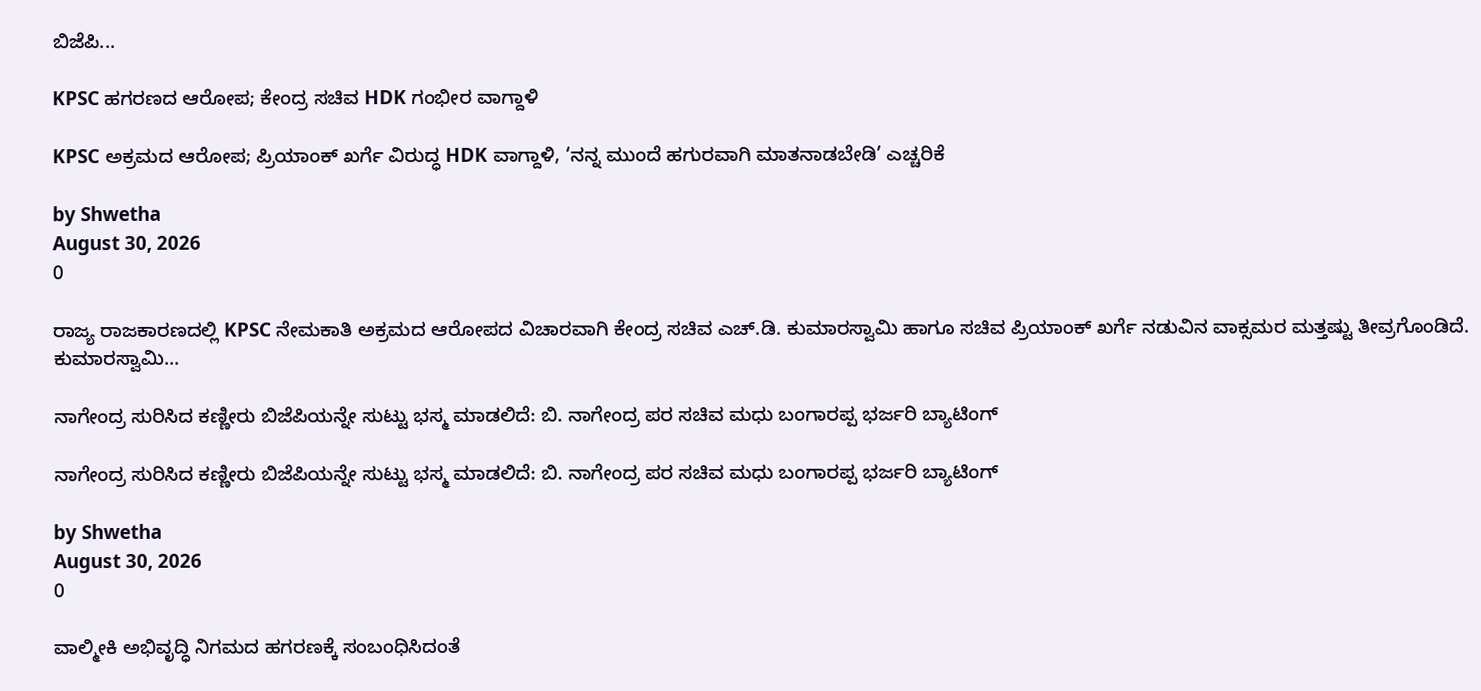ಬಿಜೆಪಿ...

KPSC ಹಗರಣದ ಆರೋಪ; ಕೇಂದ್ರ ಸಚಿವ HDK ಗಂಭೀರ ವಾಗ್ದಾಳಿ

KPSC ಅಕ್ರಮದ ಆರೋಪ; ಪ್ರಿಯಾಂಕ್ ಖರ್ಗೆ ವಿರುದ್ಧ HDK ವಾಗ್ದಾಳಿ, ‘ನನ್ನ ಮುಂದೆ ಹಗುರವಾಗಿ ಮಾತನಾಡಬೇಡಿ’ ಎಚ್ಚರಿಕೆ

by Shwetha
August 30, 2026
0

ರಾಜ್ಯ ರಾಜಕಾರಣದಲ್ಲಿ KPSC ನೇಮಕಾತಿ ಅಕ್ರಮದ ಆರೋಪದ ವಿಚಾರವಾಗಿ ಕೇಂದ್ರ ಸಚಿವ ಎಚ್.ಡಿ. ಕುಮಾರಸ್ವಾಮಿ ಹಾಗೂ ಸಚಿವ ಪ್ರಿಯಾಂಕ್ ಖರ್ಗೆ ನಡುವಿನ ವಾಕ್ಸಮರ ಮತ್ತಷ್ಟು ತೀವ್ರಗೊಂಡಿದೆ. ಕುಮಾರಸ್ವಾಮಿ...

ನಾಗೇಂದ್ರ ಸುರಿಸಿದ ಕಣ್ಣೀರು ಬಿಜೆಪಿಯನ್ನೇ ಸುಟ್ಟು ಭಸ್ಮ ಮಾಡಲಿದೆ: ಬಿ. ನಾಗೇಂದ್ರ ಪರ ಸಚಿವ ಮಧು ಬಂಗಾರಪ್ಪ ಭರ್ಜರಿ ಬ್ಯಾಟಿಂಗ್

ನಾಗೇಂದ್ರ ಸುರಿಸಿದ ಕಣ್ಣೀರು ಬಿಜೆಪಿಯನ್ನೇ ಸುಟ್ಟು ಭಸ್ಮ ಮಾಡಲಿದೆ: ಬಿ. ನಾಗೇಂದ್ರ ಪರ ಸಚಿವ ಮಧು ಬಂಗಾರಪ್ಪ ಭರ್ಜರಿ ಬ್ಯಾಟಿಂಗ್

by Shwetha
August 30, 2026
0

ವಾಲ್ಮೀಕಿ ಅಭಿವೃದ್ಧಿ ನಿಗಮದ ಹಗರಣಕ್ಕೆ ಸಂಬಂಧಿಸಿದಂತೆ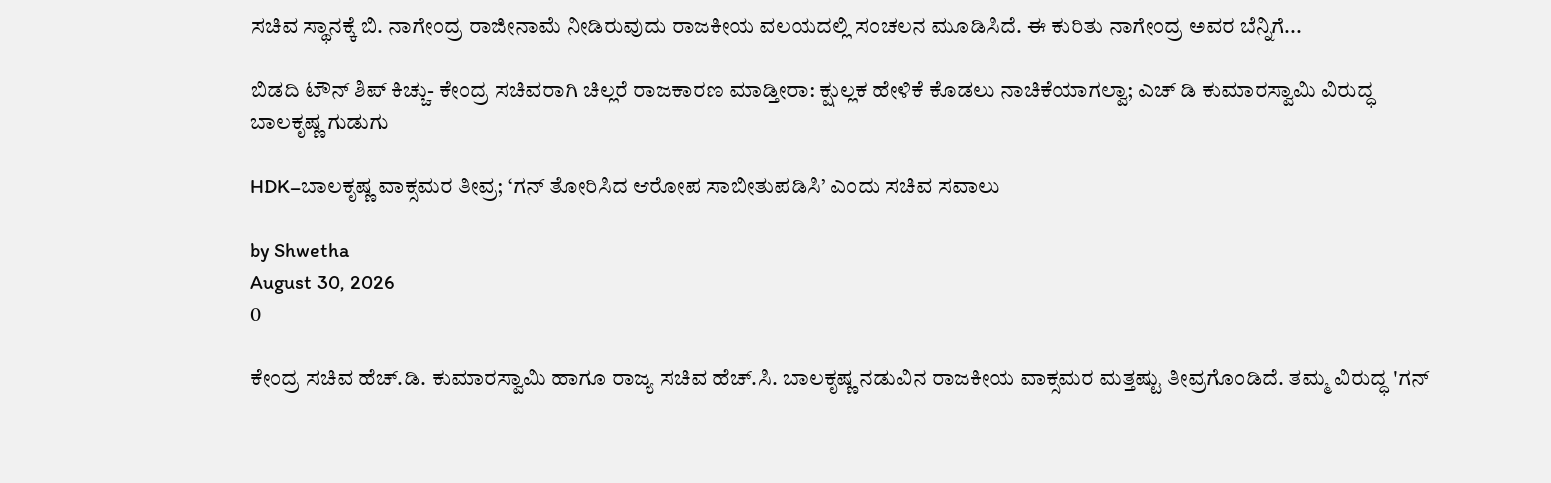ಸಚಿವ ಸ್ಥಾನಕ್ಕೆ ಬಿ. ನಾಗೇಂದ್ರ ರಾಜೀನಾಮೆ ನೀಡಿರುವುದು ರಾಜಕೀಯ ವಲಯದಲ್ಲಿ ಸಂಚಲನ ಮೂಡಿಸಿದೆ. ಈ ಕುರಿತು ನಾಗೇಂದ್ರ ಅವರ ಬೆನ್ನಿಗೆ...

ಬಿಡದಿ ಟೌನ್ ಶಿಪ್ ಕಿಚ್ಚು- ಕೇಂದ್ರ ಸಚಿವರಾಗಿ ಚಿಲ್ಲರೆ ರಾಜಕಾರಣ ಮಾಡ್ತೀರಾ: ಕ್ಷುಲ್ಲಕ ಹೇಳಿಕೆ ಕೊಡಲು ನಾಚಿಕೆಯಾಗಲ್ವಾ; ಎಚ್ ಡಿ ಕುಮಾರಸ್ವಾಮಿ ವಿರುದ್ಧ ಬಾಲಕೃಷ್ಣ ಗುಡುಗು

HDK–ಬಾಲಕೃಷ್ಣ ವಾಕ್ಸಮರ ತೀವ್ರ; ‘ಗನ್ ತೋರಿಸಿದ ಆರೋಪ ಸಾಬೀತುಪಡಿಸಿ’ ಎಂದು ಸಚಿವ ಸವಾಲು

by Shwetha
August 30, 2026
0

ಕೇಂದ್ರ ಸಚಿವ ಹೆಚ್.ಡಿ. ಕುಮಾರಸ್ವಾಮಿ ಹಾಗೂ ರಾಜ್ಯ ಸಚಿವ ಹೆಚ್.ಸಿ. ಬಾಲಕೃಷ್ಣ ನಡುವಿನ ರಾಜಕೀಯ ವಾಕ್ಸಮರ ಮತ್ತಷ್ಟು ತೀವ್ರಗೊಂಡಿದೆ. ತಮ್ಮ ವಿರುದ್ಧ 'ಗನ್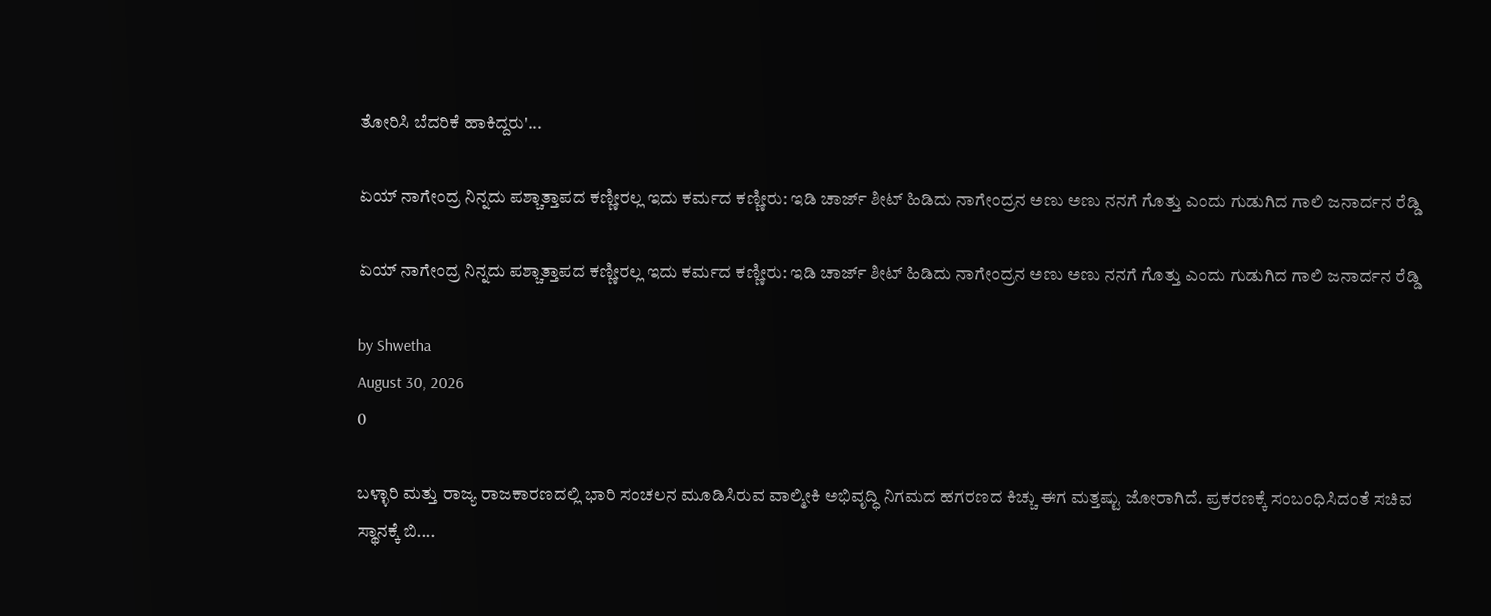ತೋರಿಸಿ ಬೆದರಿಕೆ ಹಾಕಿದ್ದರು'...

ಏಯ್ ನಾಗೇಂದ್ರ ನಿನ್ನದು ಪಶ್ಚಾತ್ತಾಪದ ಕಣ್ಣೀರಲ್ಲ ಇದು ಕರ್ಮದ ಕಣ್ಣೀರು: ಇಡಿ ಚಾರ್ಜ್ ಶೀಟ್ ಹಿಡಿದು ನಾಗೇಂದ್ರನ ಅಣು ಅಣು ನನಗೆ ಗೊತ್ತು ಎಂದು ಗುಡುಗಿದ ಗಾಲಿ ಜನಾರ್ದನ ರೆಡ್ಡಿ

ಏಯ್ ನಾಗೇಂದ್ರ ನಿನ್ನದು ಪಶ್ಚಾತ್ತಾಪದ ಕಣ್ಣೀರಲ್ಲ ಇದು ಕರ್ಮದ ಕಣ್ಣೀರು: ಇಡಿ ಚಾರ್ಜ್ ಶೀಟ್ ಹಿಡಿದು ನಾಗೇಂದ್ರನ ಅಣು ಅಣು ನನಗೆ ಗೊತ್ತು ಎಂದು ಗುಡುಗಿದ ಗಾಲಿ ಜನಾರ್ದನ ರೆಡ್ಡಿ

by Shwetha
August 30, 2026
0

ಬಳ್ಳಾರಿ ಮತ್ತು ರಾಜ್ಯ ರಾಜಕಾರಣದಲ್ಲಿ ಭಾರಿ ಸಂಚಲನ ಮೂಡಿಸಿರುವ ವಾಲ್ಮೀಕಿ ಅಭಿವೃದ್ಧಿ ನಿಗಮದ ಹಗರಣದ ಕಿಚ್ಚು ಈಗ ಮತ್ತಷ್ಟು ಜೋರಾಗಿದೆ. ಪ್ರಕರಣಕ್ಕೆ ಸಂಬಂಧಿಸಿದಂತೆ ಸಚಿವ ಸ್ಥಾನಕ್ಕೆ ಬಿ....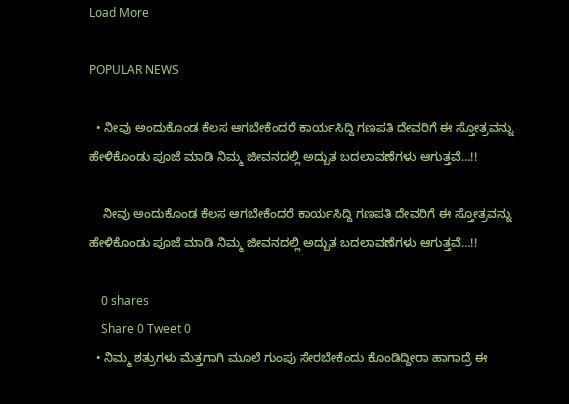Load More

POPULAR NEWS

  • ನೀವು ಅಂದುಕೊಂಡ ಕೆಲಸ ಆಗಬೇಕೆಂದರೆ ಕಾರ್ಯಸಿದ್ದಿ ಗಣಪತಿ ದೇವರಿಗೆ ಈ ಸ್ತೋತ್ರವನ್ನು ಹೇಳಿಕೊಂಡು ಪೂಜೆ ಮಾಡಿ ನಿಮ್ಮ ಜೀವನದಲ್ಲಿ ಅದ್ಬುತ ಬದಲಾವಣೆಗಳು ಆಗುತ್ತವೆ…!!

    ನೀವು ಅಂದುಕೊಂಡ ಕೆಲಸ ಆಗಬೇಕೆಂದರೆ ಕಾರ್ಯಸಿದ್ದಿ ಗಣಪತಿ ದೇವರಿಗೆ ಈ ಸ್ತೋತ್ರವನ್ನು ಹೇಳಿಕೊಂಡು ಪೂಜೆ ಮಾಡಿ ನಿಮ್ಮ ಜೀವನದಲ್ಲಿ ಅದ್ಬುತ ಬದಲಾವಣೆಗಳು ಆಗುತ್ತವೆ…!!

    0 shares
    Share 0 Tweet 0
  • ನಿಮ್ಮ ಶತ್ರುಗಳು ಮೆತ್ತಗಾಗಿ ಮೂಲೆ ಗುಂಪು ಸೇರಬೇಕೆಂದು ಕೊಂಡಿದ್ದೀರಾ ಹಾಗಾದ್ರೆ ಈ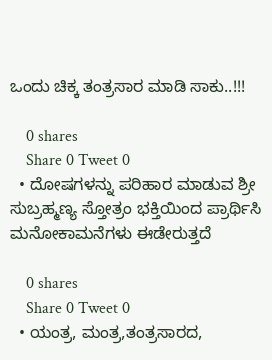ಒಂದು ಚಿಕ್ಕ ತಂತ್ರಸಾರ ಮಾಡಿ ಸಾಕು..!!!

    0 shares
    Share 0 Tweet 0
  • ದೋಷಗಳನ್ನು ಪರಿಹಾರ ಮಾಡುವ ಶ್ರೀ ಸುಬ್ರಹ್ಮಣ್ಯ ಸ್ತೋತ್ರಂ ಭಕ್ತಿಯಿಂದ ಪ್ರಾರ್ಥಿಸಿ ಮನೋಕಾಮನೆಗಳು ಈಡೇರುತ್ತದೆ

    0 shares
    Share 0 Tweet 0
  • ಯಂತ್ರ, ಮಂತ್ರ,ತಂತ್ರಸಾರದ,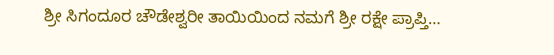ಶ್ರೀ ಸಿಗಂದೂರ ಚೌಡೇಶ್ವರೀ ತಾಯಿಯಿಂದ ನಮಗೆ ಶ್ರೀ ರಕ್ಷೇ ಪ್ರಾಪ್ತಿ…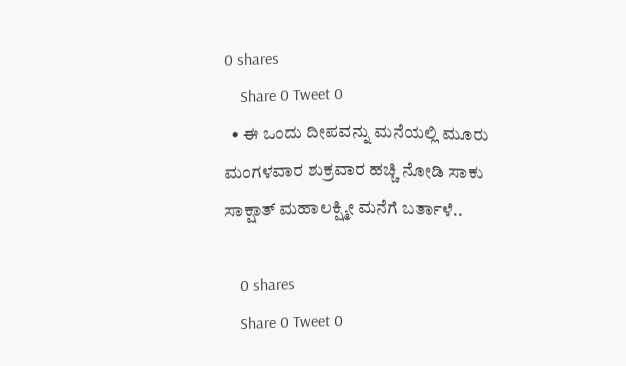0 shares
    Share 0 Tweet 0
  • ಈ ಒಂದು ದೀಪವನ್ನು ಮನೆಯಲ್ಲಿ ಮೂರು ಮಂಗಳವಾರ ಶುಕ್ರವಾರ ಹಚ್ಚಿ ನೋಡಿ ಸಾಕು ಸಾಕ್ಷಾತ್ ಮಹಾಲಕ್ಷ್ಮೀ ಮನೆಗೆ ಬರ್ತಾಳೆ..

    0 shares
    Share 0 Tweet 0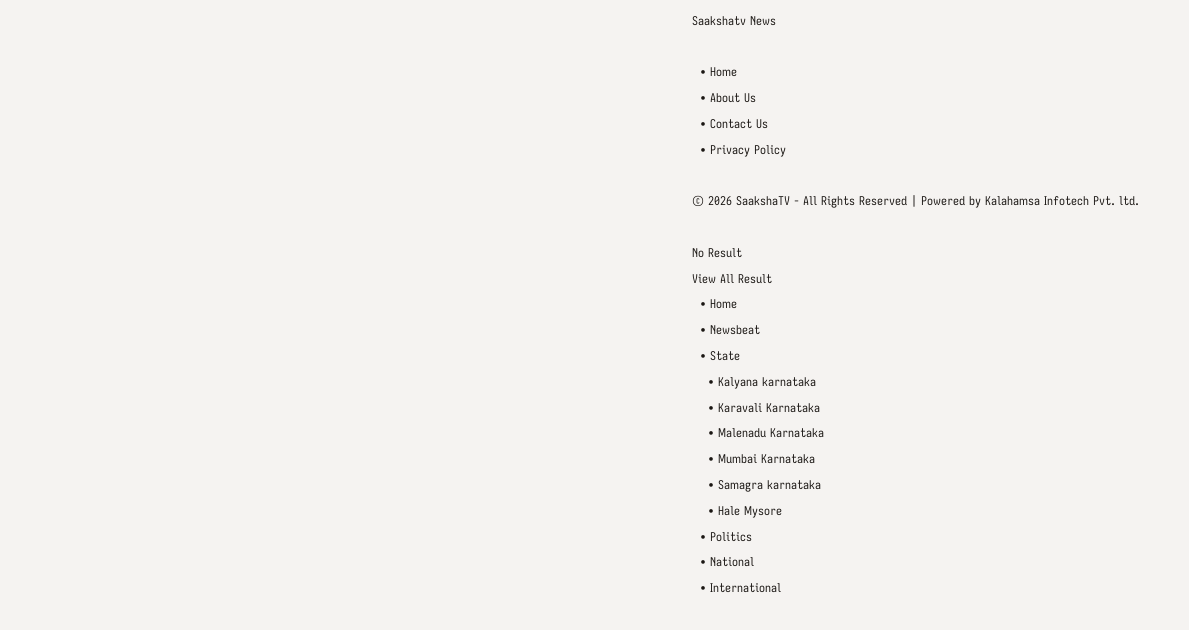Saakshatv News

  • Home
  • About Us
  • Contact Us
  • Privacy Policy

© 2026 SaakshaTV - All Rights Reserved | Powered by Kalahamsa Infotech Pvt. ltd.

No Result
View All Result
  • Home
  • Newsbeat
  • State
    • Kalyana karnataka
    • Karavali Karnataka
    • Malenadu Karnataka
    • Mumbai Karnataka
    • Samagra karnataka
    • Hale Mysore
  • Politics
  • National
  • International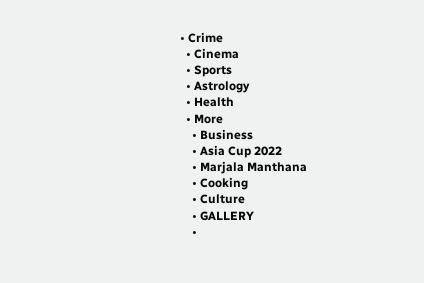• Crime
  • Cinema
  • Sports
  • Astrology
  • Health
  • More
    • Business
    • Asia Cup 2022
    • Marjala Manthana
    • Cooking
    • Culture
    • GALLERY
    •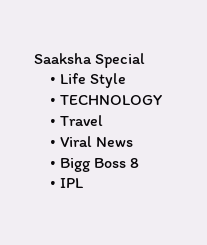Saaksha Special
    • Life Style
    • TECHNOLOGY
    • Travel
    • Viral News
    • Bigg Boss 8
    • IPL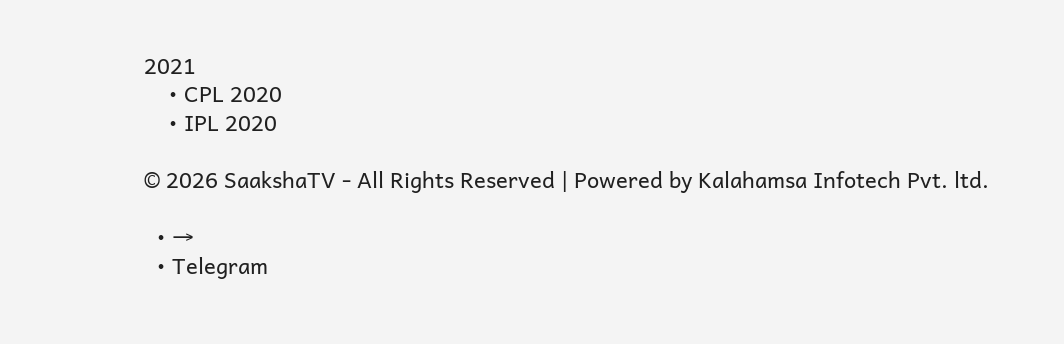2021
    • CPL 2020
    • IPL 2020

© 2026 SaakshaTV - All Rights Reserved | Powered by Kalahamsa Infotech Pvt. ltd.

  • →
  • Telegram